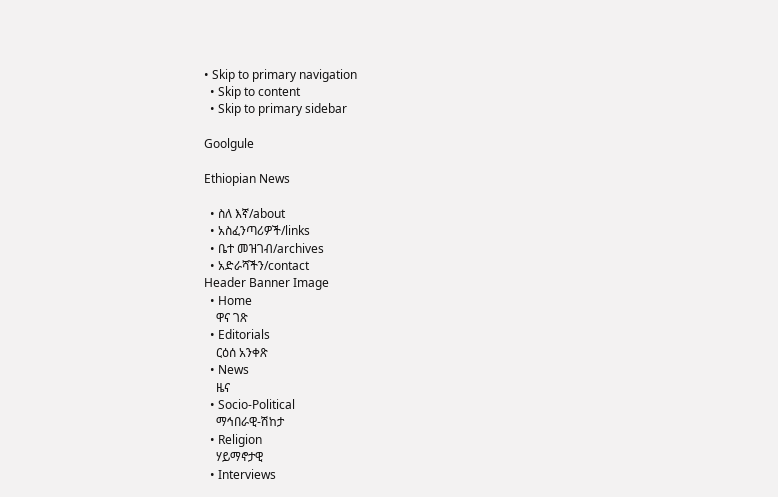• Skip to primary navigation
  • Skip to content
  • Skip to primary sidebar

Goolgule

Ethiopian News

  • ስለ እኛ/about
  • አስፈንጣሪዎች/links
  • ቤተ መዝገብ/archives
  • አድራሻችን/contact
Header Banner Image
  • Home
    ዋና ገጽ
  • Editorials
    ርዕሰ አንቀጽ
  • News
    ዜና
  • Socio-Political
    ማኅበራዊ-ሽከታ
  • Religion
    ሃይማኖታዊ
  • Interviews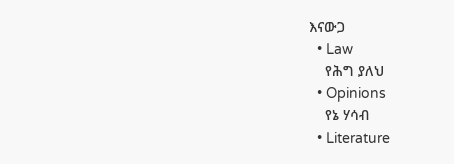እናውጋ
  • Law
    የሕግ ያለህ
  • Opinions
    የኔ ሃሳብ
  • Literature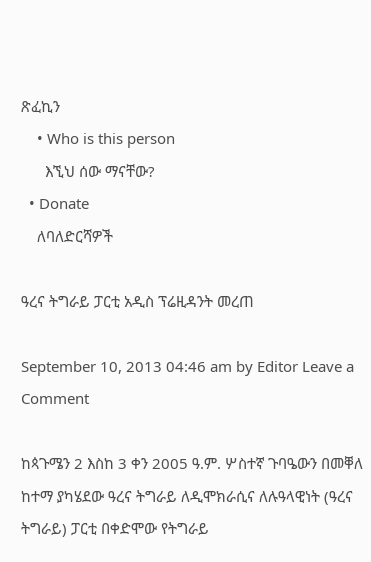ጽፈኪን
    • Who is this person
      እኚህ ሰው ማናቸው?
  • Donate
    ለባለድርሻዎች

ዓረና ትግራይ ፓርቲ አዲስ ፕሬዚዳንት መረጠ

September 10, 2013 04:46 am by Editor Leave a Comment

ከጳጉሜን 2 እስከ 3 ቀን 2005 ዓ.ም. ሦስተኛ ጉባዔውን በመቐለ ከተማ ያካሄደው ዓረና ትግራይ ለዲሞክራሲና ለሉዓላዊነት (ዓረና ትግራይ) ፓርቲ በቀድሞው የትግራይ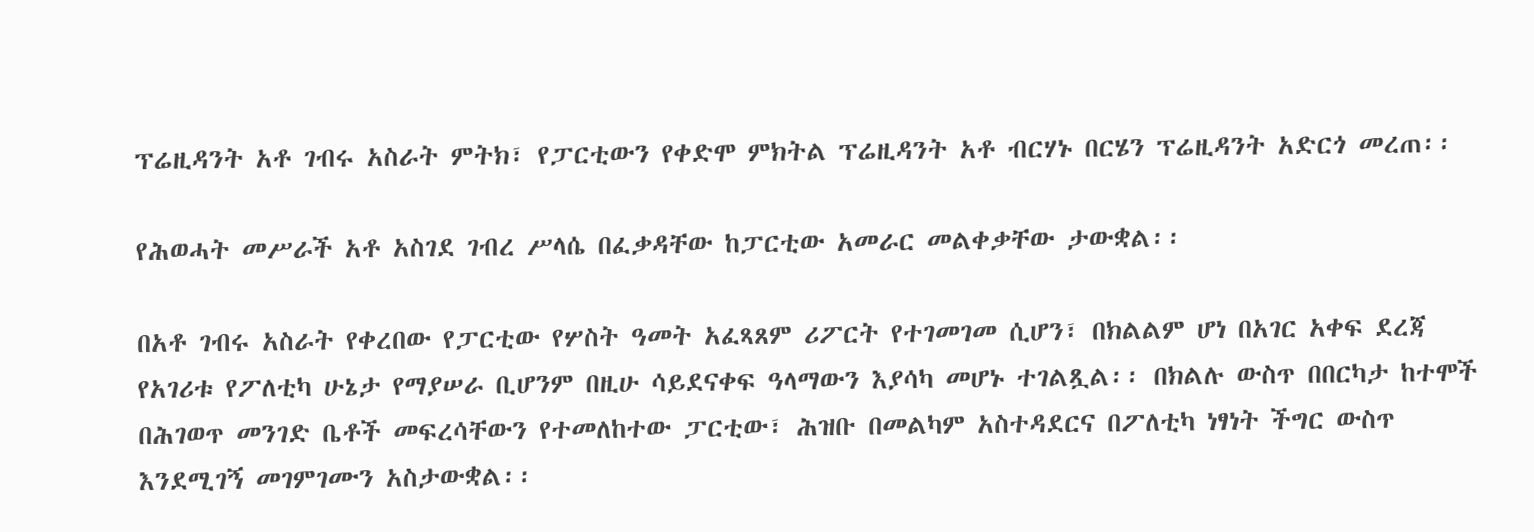ፕሬዚዳንት አቶ ገብሩ አስራት ምትክ፣ የፓርቲውን የቀድሞ ምክትል ፕሬዚዳንት አቶ ብርሃኑ በርሄን ፕሬዚዳንት አድርጎ መረጠ፡፡

የሕወሓት መሥራች አቶ አስገደ ገብረ ሥላሴ በፈቃዳቸው ከፓርቲው አመራር መልቀቃቸው ታውቋል፡፡

በአቶ ገብሩ አስራት የቀረበው የፓርቲው የሦስት ዓመት አፈጻጸም ሪፖርት የተገመገመ ሲሆን፣ በክልልም ሆነ በአገር አቀፍ ደረጃ የአገሪቱ የፖለቲካ ሁኔታ የማያሠራ ቢሆንም በዚሁ ሳይደናቀፍ ዓላማውን እያሳካ መሆኑ ተገልጿል፡፡ በክልሉ ውስጥ በበርካታ ከተሞች በሕገወጥ መንገድ ቤቶች መፍረሳቸውን የተመለከተው ፓርቲው፣ ሕዝቡ በመልካም አስተዳደርና በፖለቲካ ነፃነት ችግር ውስጥ እንደሚገኝ መገምገሙን አስታውቋል፡፡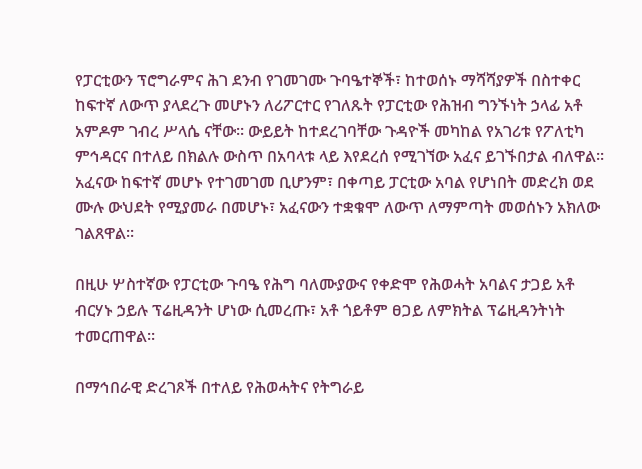የፓርቲውን ፕሮግራምና ሕገ ደንብ የገመገሙ ጉባዔተኞች፣ ከተወሰኑ ማሻሻያዎች በስተቀር ከፍተኛ ለውጥ ያላደረጉ መሆኑን ለሪፖርተር የገለጹት የፓርቲው የሕዝብ ግንኙነት ኃላፊ አቶ አምዶም ገብረ ሥላሴ ናቸው፡፡ ውይይት ከተደረገባቸው ጉዳዮች መካከል የአገሪቱ የፖለቲካ ምኅዳርና በተለይ በክልሉ ውስጥ በአባላቱ ላይ እየደረሰ የሚገኘው አፈና ይገኙበታል ብለዋል፡፡ አፈናው ከፍተኛ መሆኑ የተገመገመ ቢሆንም፣ በቀጣይ ፓርቲው አባል የሆነበት መድረክ ወደ ሙሉ ውህደት የሚያመራ በመሆኑ፣ አፈናውን ተቋቁሞ ለውጥ ለማምጣት መወሰኑን አክለው ገልጸዋል፡፡

በዚሁ ሦስተኛው የፓርቲው ጉባዔ የሕግ ባለሙያውና የቀድሞ የሕወሓት አባልና ታጋይ አቶ ብርሃኑ ኃይሉ ፕሬዚዳንት ሆነው ሲመረጡ፣ አቶ ጎይቶም ፀጋይ ለምክትል ፕሬዚዳንትነት ተመርጠዋል፡፡

በማኅበራዊ ድረገጾች በተለይ የሕወሓትና የትግራይ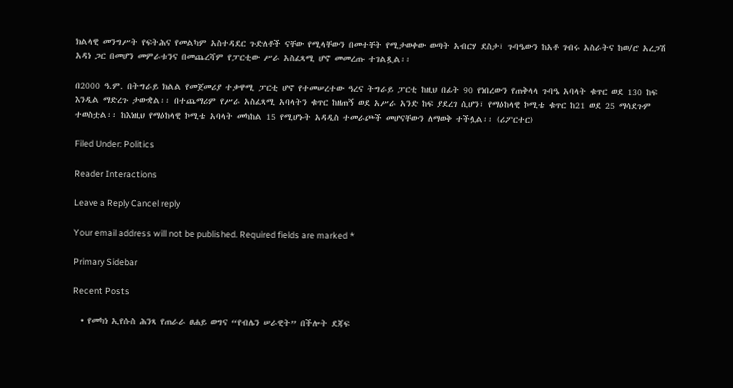ክልላዊ መንግሥት የፍትሕና የመልካም አስተዳደር ጉድለቶች ናቸው የሚላቸውን በመተቸት የሚታወቀው ወጣት አብርሃ ደስታ፣ ጉባዔውን ከአቶ ገብሩ አስራትና ከወ/ሮ አረጋሽ አዳነ ጋር በመሆን መምራቱንና በመጨረሻም የፓርቲው ሥራ አስፈጻሚ ሆኖ መመረጡ ተገልጿል፡፡

በ2000 ዓ.ም. በትግራይ ክልል የመጀመሪያ ተቃዋሚ ፓርቲ ሆኖ የተመሠረተው ዓረና ትግራይ ፓርቲ ከዚህ በፊት 90 የነበረውን የጠቅላላ ጉባዔ አባላት ቁጥር ወደ 130 ከፍ እንዲል ማድረጉ ታውቋል፡፡ በተጨማሪም የሥራ አስፈጻሚ አባላትን ቁጥር ከዘጠኝ ወደ አሥራ አንድ ከፍ ያደረገ ሲሆን፣ የማዕከላዊ ኮሚቴ ቁጥር ከ21 ወደ 25 ማሳደጉም ተወስቷል፡፡ ከእነዚህ የማዕከላዊ ኮሚቴ አባላት መካከል 15 የሚሆኑት አዳዲስ ተመራጮች መሆናቸውን ለማወቅ ተችሏል፡፡ (ሪፖርተር)

Filed Under: Politics

Reader Interactions

Leave a Reply Cancel reply

Your email address will not be published. Required fields are marked *

Primary Sidebar

Recent Posts

  • የመካነ ኢየሱስ ሕንጻ የጠራራ ፀሐይ ወግና “የብሌን ሠራዊት” በችሎት ደጃፍ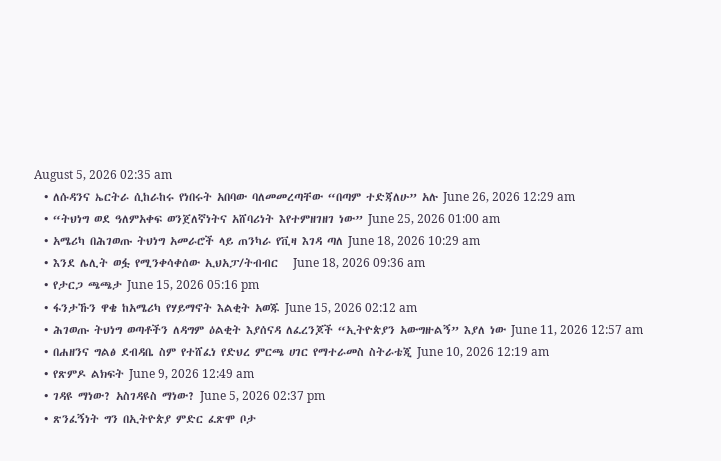August 5, 2026 02:35 am
  • ለሱዳንና ኤርትራ ሲከራከሩ የነበሩት አበባው ባለመመረጣቸው “በጣም ተድጃለሁ” አሉ June 26, 2026 12:29 am
  • “ትህነግ ወደ ዓለምአቀፍ ወንጀለኛነትና አሸባሪነት እየተምዘገዘገ ነው” June 25, 2026 01:00 am
  • አሜሪካ በሕገወጡ ትህነግ አመራሮች ላይ ጠንካራ የቪዛ እገዳ ጣለ June 18, 2026 10:29 am
  • እንደ ሌሊት ወፏ የሚንቀሳቀሰው ኢህአፓ/ትብብር   June 18, 2026 09:36 am
  • የታርጋ ጫጫታ June 15, 2026 05:16 pm
  • ፋንታኹን ዋቄ ከአሜሪካ የሃይማኖት እልቂት አወጁ June 15, 2026 02:12 am
  • ሕገወጡ ትህነግ ወጣቶችን ለዳግም ዕልቂት እያሰናዳ ለፈረንጆች “ኢትዮጵያን አውግዙልኝ” እያለ ነው June 11, 2026 12:57 am
  • በሐዘንና ግልፅ ደብዳቤ ስም የተሸፈነ የድህረ ምርጫ ሀገር የማተራመስ ስትራቴጂ June 10, 2026 12:19 am
  • የጽምዶ ልክፍት June 9, 2026 12:49 am
  • ገዳዩ ማነው? አስገዳዩስ ማነው? June 5, 2026 02:37 pm
  • ጽንፈኝነት ግን በኢትዮጵያ ምድር ፈጽሞ ቦታ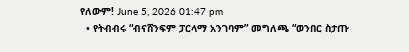የለውም! June 5, 2026 01:47 pm
  • የትብብሩ “ብናሸንፍም ፓርላማ አንገባም” መግለጫ “ወንበር ስታጡ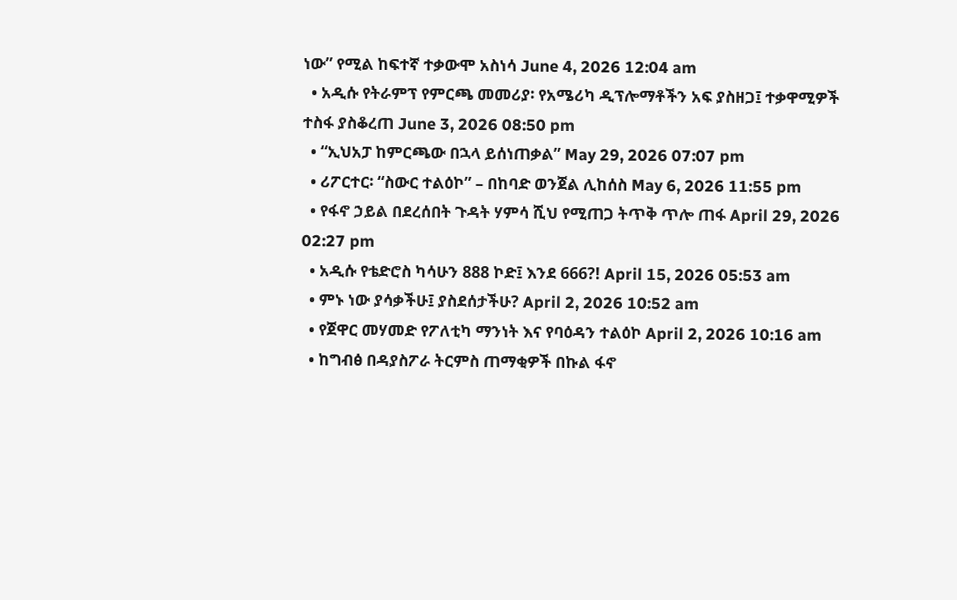ነው” የሚል ከፍተኛ ተቃውሞ አስነሳ June 4, 2026 12:04 am
  • አዲሱ የትራምፕ የምርጫ መመሪያ፡ የአሜሪካ ዲፕሎማቶችን አፍ ያስዘጋ፤ ተቃዋሚዎች ተስፋ ያስቆረጠ June 3, 2026 08:50 pm
  • “ኢህአፓ ከምርጫው በኋላ ይሰነጠቃል” May 29, 2026 07:07 pm
  • ሪፖርተር፡ “ስውር ተልዕኮ” – በከባድ ወንጀል ሊከሰስ May 6, 2026 11:55 pm
  • የፋኖ ኃይል በደረሰበት ጉዳት ሃምሳ ሺህ የሚጠጋ ትጥቅ ጥሎ ጠፋ April 29, 2026 02:27 pm
  • አዲሱ የቴድሮስ ካሳሁን 888 ኮድ፤ እንደ 666?! April 15, 2026 05:53 am
  • ምኑ ነው ያሳቃችሁ፤ ያስደሰታችሁ? April 2, 2026 10:52 am
  • የጀዋር መሃመድ የፖለቲካ ማንነት እና የባዕዳን ተልዕኮ April 2, 2026 10:16 am
  • ከግብፅ በዳያስፖራ ትርምስ ጠማቂዎች በኩል ፋኖ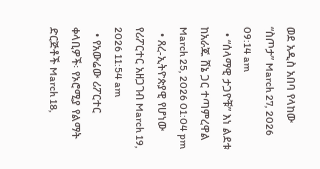ወደ አዲስ አበባ የላከው “ስጦታ” March 27, 2026 09:14 am
  • “ሰላማዊ ታጋዮቹ” እነ ልደቱ ከአራጁ ሸኔ ጋር ተጣምረዋል March 25, 2026 01:04 pm
  • ጸረ-ኢትዮጵያዊ የሆነው የሪፖርተር አዘጋገብ March 19, 2026 11:54 am
  • የአውሬው ሪፖርተር ቀላቢዎች፡ የኦሮሚያ የልማት ድርጅቶች March 18,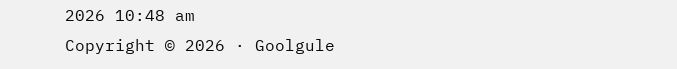2026 10:48 am
Copyright © 2026 · Goolgule